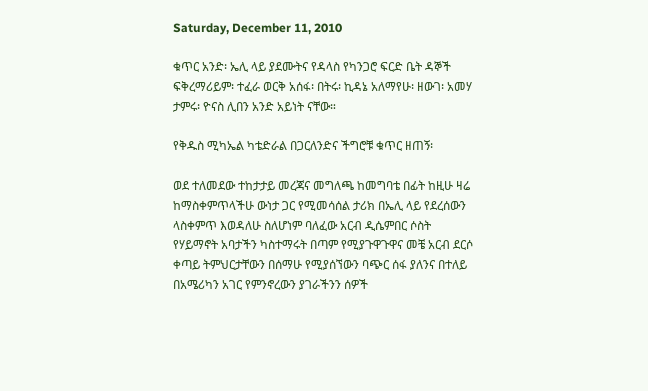Saturday, December 11, 2010

ቁጥር አንድ፡ ኤሊ ላይ ያደሙትና የዳላስ የካንጋሮ ፍርድ ቤት ዳኞች ፍቅረማሪይም፡ ተፈራ ወርቅ አሰፋ፡ በትሩ፡ ኪዳኔ አለማየሁ፡ ዘውገ፡ አመሃ ታምሩ፡ ዮናስ ሊበን አንድ አይነት ናቸው።

የቅዱስ ሚካኤል ካቴድራል በጋርለንድና ችግሮቹ ቁጥር ዘጠኝ፡

ወደ ተለመደው ተከታታይ መረጃና መግለጫ ከመግባቴ በፊት ከዚሁ ዛሬ ከማስቀምጥላችሁ ውነታ ጋር የሚመሳሰል ታሪክ በኤሊ ላይ የደረሰውን ላስቀምጥ እወዳለሁ ስለሆነም ባለፈው አርብ ዲሴምበር ሶስት የሃይማኖት አባታችን ካስተማሩት በጣም የሚያጉዋጉዋና መቼ አርብ ደርሶ ቀጣይ ትምህርታቸውን በሰማሁ የሚያሰኘውን ባጭር ሰፋ ያለንና በተለይ በአሜሪካን አገር የምንኖረውን ያገራችንን ሰዎች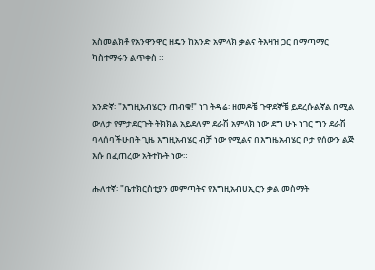አስመልክቶ የአንዋንዋር ዘዴን ከአንድ አምላክ ቃልና ትእዛዝ ጋር በማጣማር ካስተማሩን ልጥቀስ ።


አንድኛ፡ "እግዚአብሄርን ጠብቁ!" ነገ ትዳሬ፡ ዘመዶቼ ጉዋደኞቼ ይደረሱልኛል በሚል ውለታ የምታደርጉት ትክክል አይደለም ደራሽ አምላክ ነው ደግ ሁኑ ነገር ግን ደራሽ ባላሰባችሁበት ጊዜ እግዚአብሄር ብቻ ነው የሚልና በእግዜአብሄር ቦታ የሰውን ልጅ እሱ በፈጠረው አትተኩት ነው።

ሑለተኛ፡ "ቤተክርስቲያን መምጣትና የእግዚአብሀኢርን ቃል መስማት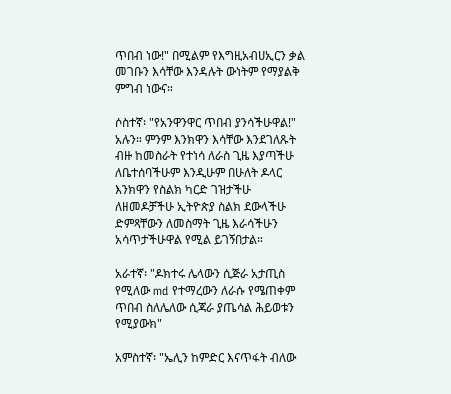ጥበብ ነው!" በሚልም የእግዚአብሀኢርን ቃል መገቡን እሳቸው እንዳሉት ውነትም የማያልቅ ምግብ ነውና።

ሶስተኛ፡ "የአንዋንዋር ጥበብ ያንሳችሁዋል!" አሉን። ምንም እንክዋን እሳቸው እንደገለጹት ብዙ ከመስራት የተነሳ ለራስ ጊዜ እያጣችሁ ለቤተሰባችሁም እንዲሁም በሁለት ዶላር እንክዋን የስልክ ካርድ ገዝታችሁ ለዘመዶቻችሁ ኢትዮጵያ ስልክ ደውላችሁ ድምጻቸውን ለመስማት ጊዜ እራሳችሁን አሳጥታችሁዋል የሚል ይገኝበታል።

አራተኛ፡ "ዶክተሩ ሌላውን ሲጅራ አታጢስ የሚለው md የተማረውን ለራሱ የሜጠቀም ጥበብ ስለሌለው ሲጃራ ያጤሳል ሕይወቱን የሚያውክ"

አምስተኛ፡ "ኤሊን ከምድር እናጥፋት ብለው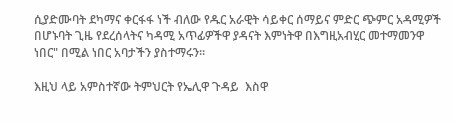ሲያድሙባት ደካማና ቀርፋፋ ነች ብለው የዱር አራዊት ሳይቀር ሰማይና ምድር ጭምር አዳሚዎች በሆኑባት ጊዜ የደረሰላትና ካዳሚ አጥፊዎችዋ ያዳናት እምነትዋ በእግዚአብሂር መተማመንዋ ነበር" በሚል ነበር አባታችን ያስተማሩን።

እዚህ ላይ አምስተኛው ትምህርት የኤሊዋ ጉዳይ  እስዋ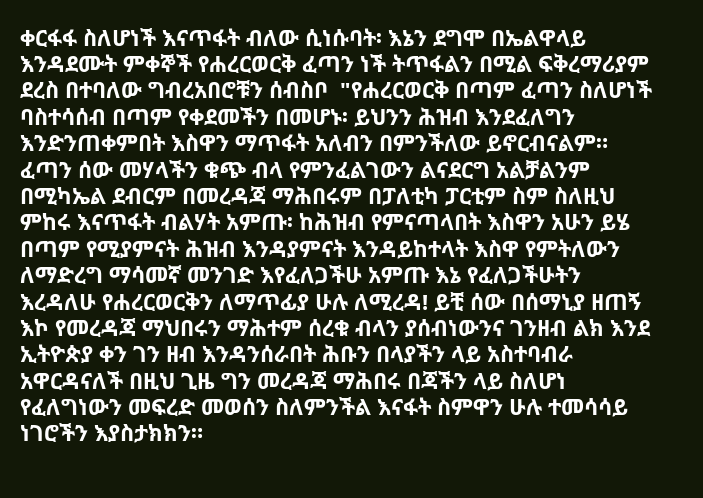ቀርፋፋ ስለሆነች እናጥፋት ብለው ሲነሱባት፡ እኔን ደግሞ በኤልዋላይ እንዳደሙት ምቀኞች የሐረርወርቅ ፈጣን ነች ትጥፋልን በሚል ፍቅረማሪያም ደረስ በተባለው ግብረአበሮቹን ሰብስቦ  "የሐረርወርቅ በጣም ፈጣን ስለሆነች ባስተሳሰብ በጣም የቀደመችን በመሆኑ፡ ይህንን ሕዝብ እንደፈለግን እንድንጠቀምበት እስዋን ማጥፋት አለብን በምንችለው ይኖርብናልም። ፈጣን ሰው መሃላችን ቁጭ ብላ የምንፈልገውን ልናደርግ አልቻልንም በሚካኤል ደብርም በመረዳጃ ማሕበሩም በፓለቲካ ፓርቲም ስም ስለዚህ ምከሩ እናጥፋት ብልሃት አምጡ፡ ከሕዝብ የምናጣላበት እስዋን አሁን ይሄ በጣም የሚያምናት ሕዝብ እንዳያምናት እንዳይከተላት እስዋ የምትለውን ለማድረግ ማሳመኛ መንገድ እየፈለጋችሁ አምጡ እኔ የፈለጋችሁትን እረዳለሁ የሐረርወርቅን ለማጥፊያ ሁሉ ለሚረዳ! ይቺ ሰው በሰማኒያ ዘጠኝ እኮ የመረዳጃ ማህበሩን ማሕተም ሰረቁ ብላን ያሰብነውንና ገንዘብ ልክ እንደ ኢትዮጵያ ቀን ገን ዘብ እንዳንሰራበት ሕቡን በላያችን ላይ አስተባብራ አዋርዳናለች በዚህ ጊዜ ግን መረዳጃ ማሕበሩ በጃችን ላይ ስለሆነ የፈለግነውን መፍረድ መወሰን ስለምንችል እናፋት ስምዋን ሁሉ ተመሳሳይ ነገሮችን እያስታክክን።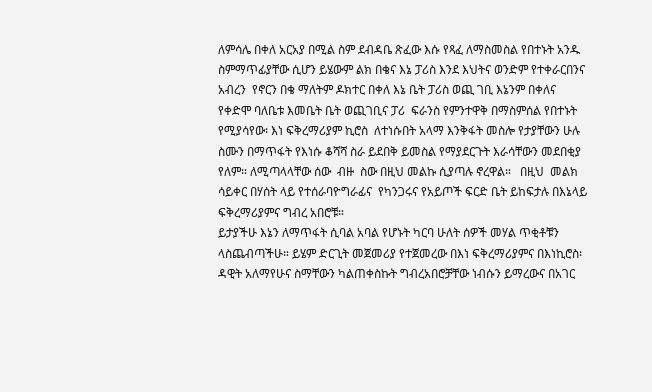ለምሳሌ በቀለ አርአያ በሚል ስም ደብዳቤ ጽፈው እሱ የጻፈ ለማስመስል የበተኑት አንዱ ስምማጥፊያቸው ሲሆን ይሄውም ልክ በቄና እኔ ፓሪስ እንደ እህትና ወንድም የተቀራርበንና አብረን  የኖርን በቄ ማለትም ዶክተር በቀለ እኔ ቤት ፓሪስ ወጪ ገቢ እኔንም በቀለና የቀድሞ ባለቤቱ እመቤት ቤት ወጪገቢና ፓሪ  ፍራንስ የምንተዋቅ በማስምሰል የበተኑት የሚያሳየው፡ እነ ፍቅረማሪያም ኪሮስ  ለተነሱበት አላማ እንቅፋት መስሎ የታያቸውን ሁሉ ስሙን በማጥፋት የእነሱ ቆሻሻ ስራ ይደበቅ ይመስል የማያደርጉት እራሳቸውን መደበቂያ የለም። ለሚጣላላቸው ሰው  ብዙ  ስው በዚህ መልኩ ሲያጣሉ ኖረዋል።   በዚህ  መልክ  ሳይቀር በሃሰት ላይ የተሰራባዮግራፊና  የካንጋሩና የአይጦች ፍርድ ቤት ይከፍታሉ በእኔላይ ፍቅረማሪያምና ግብረ አበሮቹ።
ይታያችሁ እኔን ለማጥፋት ሲባል አባል የሆኑት ካርባ ሁለት ሰዎች መሃል ጥቂቶቹን ላስጨብጣችሁ። ይሄም ድርጊት መጀመሪያ የተጀመረው በእነ ፍቅረማሪያምና በእነኪሮስ፡ ዳዊት አለማየሁና ስማቸውን ካልጠቀስኩት ግብረአበሮቻቸው ነብሱን ይማረውና በአገር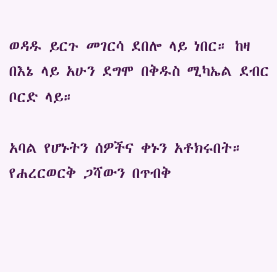ወዳዱ ይርጉ መገርሳ ደበሎ ላይ ነበር። ከዛ በእኔ ላይ አሁን ደግሞ በቅዱስ ሚካኤል ደብር ቦርድ ላይ።

አባል የሆኑትን ሰዎችና ቀኑን አቶክሩበት። የሐረርወርቅ ጋሻውን በጥብቅ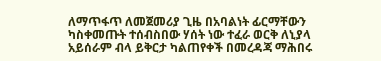ለማጥፋጥ ለመጀመሪያ ጊዜ በአባልነት ፊርማቸውን ካስቀመጡት ተሰብስበው ሃሰት ነው ተፈራ ወርቅ ለኒያላ አይሰራም ብላ ይቅርታ ካልጠየቀች በመረዳጃ ማሕበሩ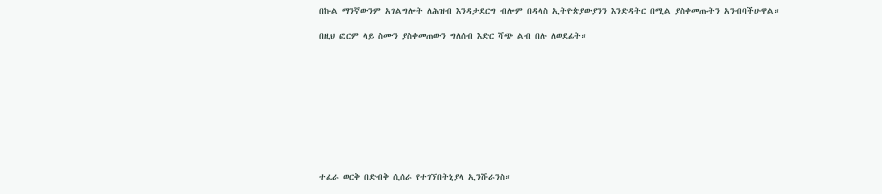በኩል ማንኛውንም አገልግሎት ለሕዝብ እንዳታደርግ ብሎም በዳላስ ኢትዮጵያውያንን እንድዳትር በሚል ያስቀመጡትን አንብባችሁዋል።

በዚህ ፎርም ላይ ስሙን ያስቀመጠውን ግለሰብ እድር ሻጭ ልብ በሉ ለወደፊት።










ተፈራ ወርቅ በድብቅ ሲሰራ የተገኘበትኒያላ ኢንሹራንስ።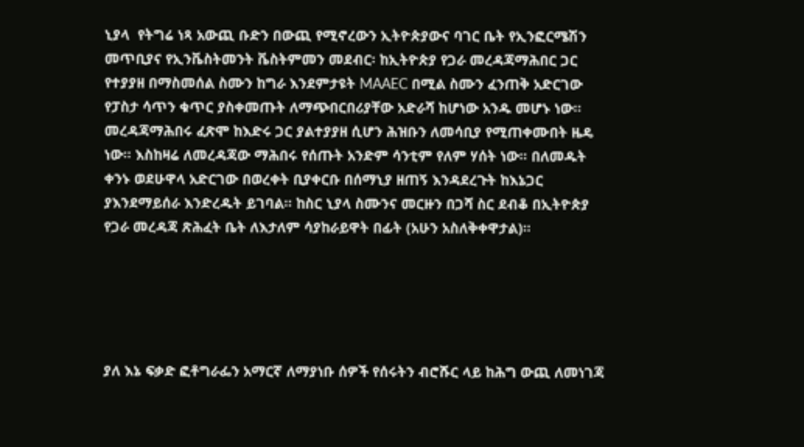ኒያላ  የትግሬ ነጻ አውጪ ቡድን በውጪ የሚኖረውን ኢትዮጵያውና ባገር ቤት የኢንፎርሜሽን መጥቢያና የኢንቬስትመንት ቬስትምመን መደብር፡ ከኢትዮጵያ የጋራ መረዳጃማሕበር ጋር የተያያዘ በማስመሰል ስሙን ከግራ እንደምታዩት MAAEC በሚል ስሙን ፈንጠቅ አድርገው የፓስታ ሳጥን ቁጥር ያስቀመጡት ለማጭበርበሪያቸው አድራሻ ከሆነው አንዱ መሆኑ ነው። መረዳጃማሕበሩ ፈጽሞ ከእድሩ ጋር ያልተያያዘ ሲሆን ሕዝቡን ለመሳቢያ የሚጠቀሙበት ዜዴ ነው። እስከዛሬ ለመረዳጃው ማሕበሩ የሰጡት አንድም ሳንቲም የለም ሃሰት ነው። በለመዱት ቀንኑ ወደሁዋላ አድርገው በወረቀት ቢያቀርቡ በሰማኒያ ዘጠኝ እንዳደረጉት ከእኔጋር ያእንደማይሰራ እንድረዱት ይገባል። ከስር ኒያላ ስሙንና መርዙን በጋሻ ስር ደብቆ በኢትዮጵያ የጋራ መረዳጃ ጽሕፈት ቤት ለእታለም ሳያከራይዋት በፊት (አሁን አስለቅቀዋታል)።





ያለ እኔ ፍቃድ ፎቶግራፌን አማርኛ ለማያነቡ ሰዎች የሰሩትን ብሮሹር ላይ ከሕግ ውጪ ለመነገጃ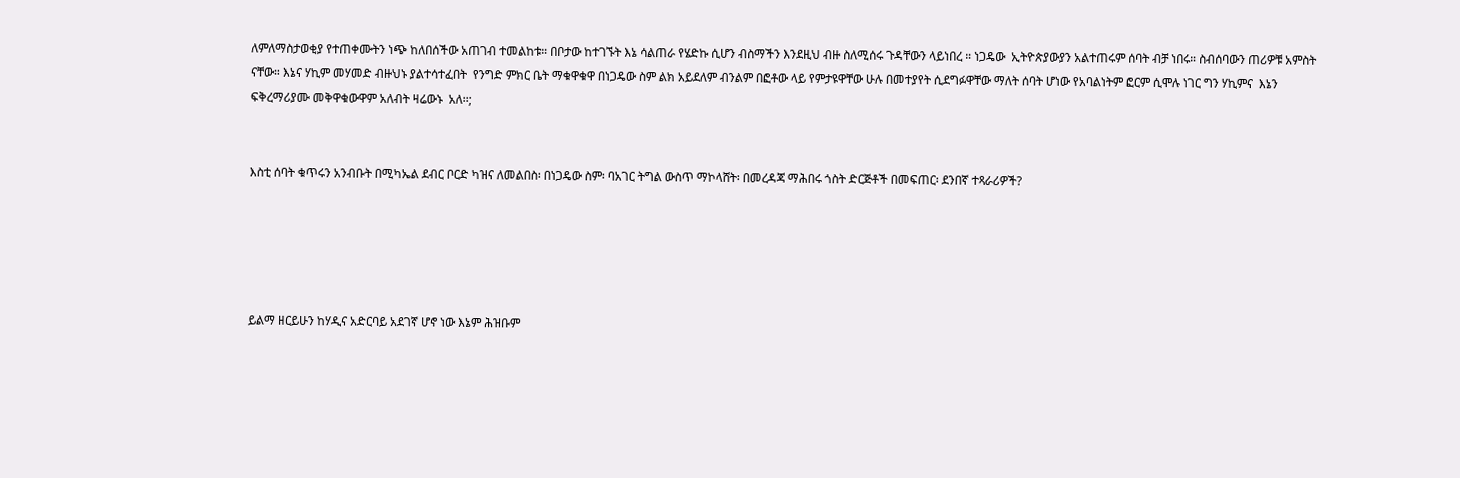ለምለማስታወቂያ የተጠቀሙትን ነጭ ከለበሰችው አጠገብ ተመልከቱ። በቦታው ከተገኙት እኔ ሳልጠራ የሄድኩ ሲሆን ብስማችን እንደዚህ ብዙ ስለሚሰሩ ጉዳቸውን ላይነበረ ። ነጋዴው  ኢትዮጵያውያን አልተጠሩም ሰባት ብቻ ነበሩ። ስብሰባውን ጠሪዎቹ አምስት ናቸው። እኔና ሃኪም መሃመድ ብዙህኑ ያልተሳተፈበት  የንግድ ምክር ቤት ማቁዋቁዋ በነጋዴው ስም ልክ አይደለም ብንልም በፎቶው ላይ የምታዩዋቸው ሁሉ በመተያየት ሲደግፉዋቸው ማለት ሰባት ሆነው የአባልነትም ፎርም ሲሞሉ ነገር ግን ሃኪምና  እኔን ፍቅረማሪያሙ መቅዋቁውዋም አለብት ዛሬውኑ  አለ፡፡;


እስቲ ሰባት ቁጥሩን አንብቡት በሚካኤል ደብር ቦርድ ካዝና ለመልበስ፡ በነጋዴው ስም፡ ባአገር ትግል ውስጥ ማኮላሸት፡ በመረዳጃ ማሕበሩ ጎስት ድርጅቶች በመፍጠር፡ ደንበኛ ተጻራሪዎች?





ይልማ ዘርይሁን ከሃዲና አድርባይ አደገኛ ሆኖ ነው እኔም ሕዝቡም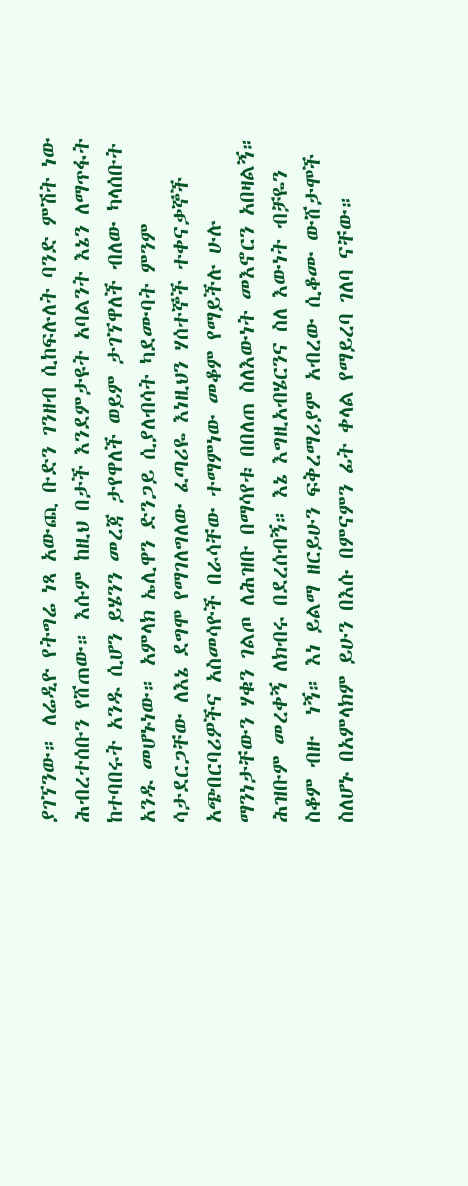ያገኘንው። ለሬዲዮ የትግሬ ነጻ አውጪ ቡድን ገንዘብ ሲከፍሉለት ባንድ ምሽት ነው ሕብረተሰቡን የሸጠው። እሱም ከዚህ በታች እንደምታዩት አባልንት እኔን ለማጥፋት ከተባበሩት አንዱ ሲሆን ይሄንን መረጃ ታየዋለች ወይም ታገኘዋለች ብለው ካላሰቡት አንዱ መሆኑነው። አምላክ ኤሊዋን ድንጋይ ሲያለብሳት ካደሙባት ምንም ሳታደርጋቸው ለእኔ ደግሞ የማገለግለው ፈጣሪዬ እነዚህን ሃሰተኞች ተቀናቃኞች አጭበርባሪዎችና አስመሳዮች በራሳቸው ተማምነው መቆም የማይችሉ ሁሉ ማንነታቸውን ሃቁን ገልጦ ለሕዝቡ በማሳየቱ በበለጠ ስለእውነት መእኖርን አበዛልኝ። ሕዝቡም መረቀኝ ለክብሩ በደረሰብኝ። እኔ እግዚአብሄርንና ስለ እውነት ብቻዬን ስቆም ብዙ  ነኝ። እነ ይልማ ዘርይሁን ፍቅረማሪያም አብረው ሲቆሙ ውሸታሞች ስለሆኑ በአምላክም ይሁን በእሱ በምናምን ፊት ቀላል የማይረባ ገለባ ናቸው።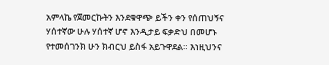አምላኬ የጀመርኩትን እንደቁዋጭ ይችን ቀን የሰጠህኝና ሃሰተኛው ሁሉ ሃሰተኛ ሆኖ እንዲታይ ፍቃድህ በመሆኑ የተመሰገንክ ሁን ክብርህ ይስፋ አይጉዋደል። እነዚህንና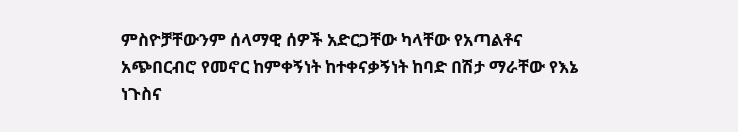ምስዮቻቸውንም ሰላማዊ ሰዎች አድርጋቸው ካላቸው የአጣልቶና አጭበርብሮ የመኖር ከምቀኝነት ከተቀናቃኝነት ከባድ በሽታ ማራቸው የእኔ ነጉስና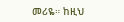መሪዬ። ከዚህ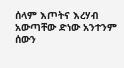ሰላም እጦትና እረሃብ  አውጣቸው ድነው አንተንም ሰውን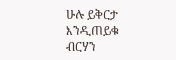ሁሉ ይቅርታ እንዲጠይቁ ብርሃን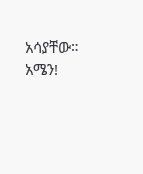አሳያቸው። አሜን!